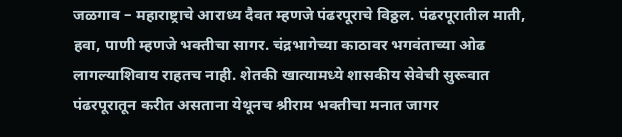जळगाव – महाराष्ट्राचे आराध्य दैवत म्हणजे पंढरपूराचे विठ्ठल. पंढरपूरातील माती, हवा, पाणी म्हणजे भक्तीचा सागर. चंद्रभागेच्या काठावर भगवंताच्या ओढ लागल्याशिवाय राहतच नाही. शेतकी खात्यामध्ये शासकीय सेवेची सुरूवात पंढरपूरातून करीत असताना येथूनच श्रीराम भक्तीचा मनात जागर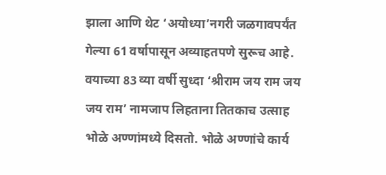झाला आणि थेट ‘अयोध्या’नगरी जळगावपर्यंत गेल्या 61 वर्षापासून अव्याहतपणे सुरूच आहे. वयाच्या 83 व्या वर्षी सुध्दा ‘श्रीराम जय राम जय जय राम’ नामजाप लिहताना तितकाच उत्साह भोळे अण्णांमध्ये दिसतो. भोळे अण्णांचे कार्य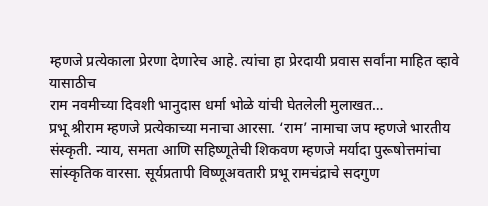म्हणजे प्रत्येकाला प्रेरणा देणारेच आहे. त्यांचा हा प्रेरदायी प्रवास सर्वांना माहित व्हावे यासाठीच
राम नवमीच्या दिवशी भानुदास धर्मा भोळे यांची घेतलेली मुलाखत…
प्रभू श्रीराम म्हणजे प्रत्येकाच्या मनाचा आरसा. ‘राम’ नामाचा जप म्हणजे भारतीय संस्कृती. न्याय, समता आणि सहिष्णूतेची शिकवण म्हणजे मर्यादा पुरूषोत्तमांचा सांस्कृतिक वारसा. सूर्यप्रतापी विष्णूअवतारी प्रभू रामचंद्राचे सदगुण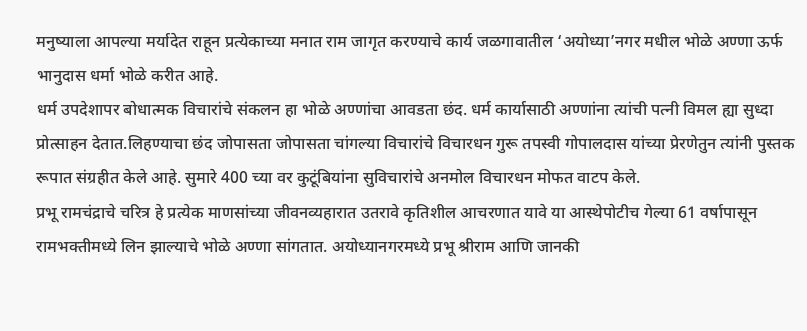मनुष्याला आपल्या मर्यादेत राहून प्रत्येकाच्या मनात राम जागृत करण्याचे कार्य जळगावातील ‘अयोध्या’नगर मधील भोळे अण्णा ऊर्फ भानुदास धर्मा भोळे करीत आहे.
धर्म उपदेशापर बोधात्मक विचारांचे संकलन हा भोळे अण्णांचा आवडता छंद. धर्म कार्यासाठी अण्णांना त्यांची पत्नी विमल ह्या सुध्दा प्रोत्साहन देतात.लिहण्याचा छंद जोपासता जोपासता चांगल्या विचारांचे विचारधन गुरू तपस्वी गोपालदास यांच्या प्रेरणेतुन त्यांनी पुस्तक रूपात संग्रहीत केले आहे. सुमारे 400 च्या वर कुटूंबियांना सुविचारांचे अनमोल विचारधन मोफत वाटप केले.
प्रभू रामचंद्राचे चरित्र हे प्रत्येक माणसांच्या जीवनव्यहारात उतरावे कृतिशील आचरणात यावे या आस्थेपोटीच गेल्या 61 वर्षापासून रामभक्तीमध्ये लिन झाल्याचे भोळे अण्णा सांगतात. अयोध्यानगरमध्ये प्रभू श्रीराम आणि जानकी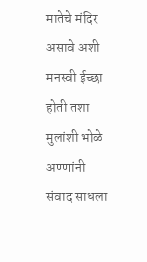मातेचे मंदिर असावे अशी मनस्वी ईच्छा होती तशा मुलांशी भोळे अण्णांनी संवाद साधला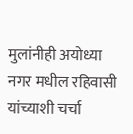मुलांनीही अयोध्या नगर मधील रहिवासी यांच्याशी चर्चा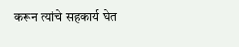करून त्यांचे सहकार्य घेत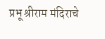प्रभू श्रीराम मंदिराचे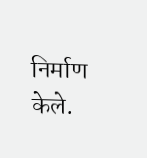निर्माण केले.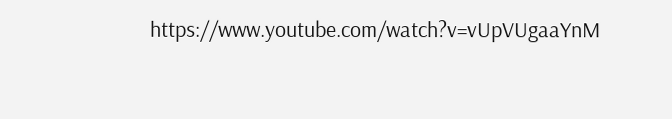https://www.youtube.com/watch?v=vUpVUgaaYnM